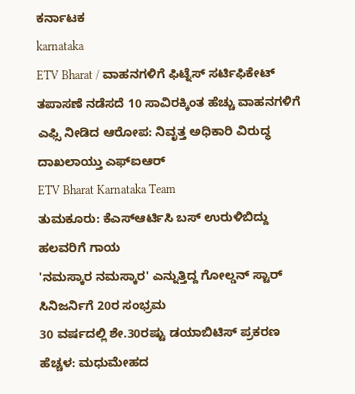ಕರ್ನಾಟಕ
karnataka
ETV Bharat / ವಾಹನಗಳಿಗೆ ಫಿಟ್ನೆಸ್ ಸರ್ಟಿಫಿಕೇಟ್
ತಪಾಸಣೆ ನಡೆಸದೆ 10 ಸಾವಿರಕ್ಕಿಂತ ಹೆಚ್ಚು ವಾಹನಗಳಿಗೆ ಎಫ್ಸಿ ನೀಡಿದ ಆರೋಪ: ನಿವೃತ್ತ ಅಧಿಕಾರಿ ವಿರುದ್ಧ ದಾಖಲಾಯ್ತು ಎಫ್ಐಆರ್
ETV Bharat Karnataka Team
ತುಮಕೂರು: ಕೆಎಸ್ಆರ್ಟಿಸಿ ಬಸ್ ಉರುಳಿಬಿದ್ದು ಹಲವರಿಗೆ ಗಾಯ
'ನಮಸ್ಕಾರ ನಮಸ್ಕಾರ' ಎನ್ನುತ್ತಿದ್ದ ಗೋಲ್ಡನ್ ಸ್ಟಾರ್ ಸಿನಿಜರ್ನಿಗೆ 20ರ ಸಂಭ್ರಮ
30 ವರ್ಷದಲ್ಲಿ ಶೇ.30ರಷ್ಟು ಡಯಾಬಿಟಿಸ್ ಪ್ರಕರಣ ಹೆಚ್ಚಳ: ಮಧುಮೇಹದ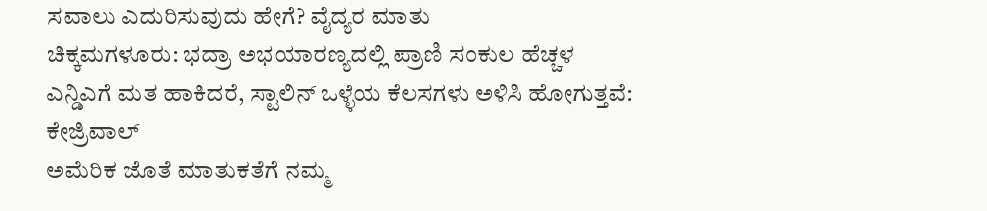ಸವಾಲು ಎದುರಿಸುವುದು ಹೇಗೆ? ವೈದ್ಯರ ಮಾತು
ಚಿಕ್ಕಮಗಳೂರು: ಭದ್ರಾ ಅಭಯಾರಣ್ಯದಲ್ಲಿ ಪ್ರಾಣಿ ಸಂಕುಲ ಹೆಚ್ಚಳ
ಎನ್ಡಿಎಗೆ ಮತ ಹಾಕಿದರೆ, ಸ್ಟಾಲಿನ್ ಒಳ್ಳೆಯ ಕೆಲಸಗಳು ಅಳಿಸಿ ಹೋಗುತ್ತವೆ: ಕೇಜ್ರಿವಾಲ್
ಅಮೆರಿಕ ಜೊತೆ ಮಾತುಕತೆಗೆ ನಮ್ಮ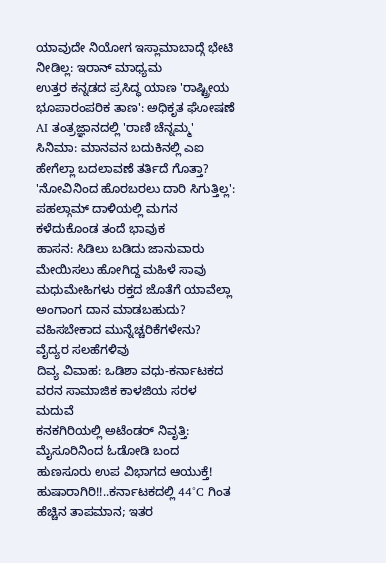ಯಾವುದೇ ನಿಯೋಗ ಇಸ್ಲಾಮಾಬಾದ್ಗೆ ಭೇಟಿ ನೀಡಿಲ್ಲ: ಇರಾನ್ ಮಾಧ್ಯಮ
ಉತ್ತರ ಕನ್ನಡದ ಪ್ರಸಿದ್ಧ ಯಾಣ 'ರಾಷ್ಟ್ರೀಯ ಭೂಪಾರಂಪರಿಕ ತಾಣ': ಅಧಿಕೃತ ಘೋಷಣೆ
AI ತಂತ್ರಜ್ಞಾನದಲ್ಲಿ 'ರಾಣಿ ಚೆನ್ನಮ್ಮ' ಸಿನಿಮಾ: ಮಾನವನ ಬದುಕಿನಲ್ಲಿ ಎಐ ಹೇಗೆಲ್ಲಾ ಬದಲಾವಣೆ ತರ್ತಿದೆ ಗೊತ್ತಾ?
'ನೋವಿನಿಂದ ಹೊರಬರಲು ದಾರಿ ಸಿಗುತ್ತಿಲ್ಲ': ಪಹಲ್ಗಾಮ್ ದಾಳಿಯಲ್ಲಿ ಮಗನ ಕಳೆದುಕೊಂಡ ತಂದೆ ಭಾವುಕ
ಹಾಸನ: ಸಿಡಿಲು ಬಡಿದು ಜಾನುವಾರು ಮೇಯಿಸಲು ಹೋಗಿದ್ದ ಮಹಿಳೆ ಸಾವು
ಮಧುಮೇಹಿಗಳು ರಕ್ತದ ಜೊತೆಗೆ ಯಾವೆಲ್ಲಾ ಅಂಗಾಂಗ ದಾನ ಮಾಡಬಹುದು? ವಹಿಸಬೇಕಾದ ಮುನ್ನೆಚ್ಚರಿಕೆಗಳೇನು? ವೈದ್ಯರ ಸಲಹೆಗಳಿವು
ದಿವ್ಯ ವಿವಾಹ: ಒಡಿಶಾ ವಧು-ಕರ್ನಾಟಕದ ವರನ ಸಾಮಾಜಿಕ ಕಾಳಜಿಯ ಸರಳ ಮದುವೆ
ಕನಕಗಿರಿಯಲ್ಲಿ ಅಟೆಂಡರ್ ನಿವೃತ್ತಿ: ಮೈಸೂರಿನಿಂದ ಓಡೋಡಿ ಬಂದ ಹುಣಸೂರು ಉಪ ವಿಭಾಗದ ಆಯುಕ್ತೆ!
ಹುಷಾರಾಗಿರಿ!!..ಕರ್ನಾಟಕದಲ್ಲಿ 44°C ಗಿಂತ ಹೆಚ್ಚಿನ ತಾಪಮಾನ; ಇತರ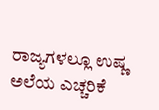ರಾಜ್ಯಗಳಲ್ಲೂ ಉಷ್ಣ ಅಲೆಯ ಎಚ್ಚರಿಕೆ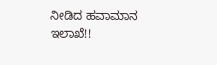ನೀಡಿದ ಹವಾಮಾನ ಇಲಾಖೆ!!